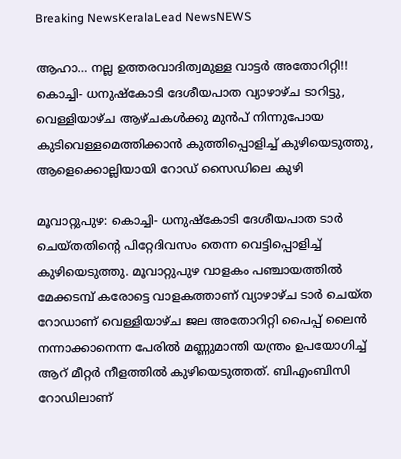Breaking NewsKeralaLead NewsNEWS

ആഹാ… നല്ല ഉത്തരവാദിത്വമുള്ള വാട്ടർ അതോറിറ്റി!! കൊച്ചി- ധനുഷ്‌കോടി ദേശീയപാത വ്യാഴാഴ്ച ടാറിട്ടു, വെള്ളിയാഴ്ച ആഴ്ചകൾക്കു മുൻപ് നിന്നുപോയ കുടിവെള്ളമെത്തിക്കാൻ കുത്തിപ്പൊളിച്ച് കുഴിയെടുത്തു, ആളെക്കൊല്ലിയായി റോഡ് സൈഡിലെ കുഴി

മൂവാറ്റുപുഴ: കൊച്ചി- ധനുഷ്‌കോടി ദേശീയപാത ടാർ ചെയ്തതിന്റെ പിറ്റേദിവസം തെന്ന വെട്ടിപ്പൊളിച്ച് കുഴിയെടുത്തു. മൂവാറ്റുപുഴ വാളകം പഞ്ചായത്തിൽ മേക്കടമ്പ് കരോട്ടെ വാളകത്താണ് വ്യാഴാഴ്ച ടാർ ചെയ്ത റോഡാണ് വെള്ളിയാഴ്ച ജല അതോറിറ്റി പൈപ്പ് ലൈൻ നന്നാക്കാനെന്ന പേരിൽ മണ്ണുമാന്തി യന്ത്രം ഉപയോഗിച്ച് ആറ് മീറ്റർ നീളത്തിൽ കുഴിയെടുത്തത്. ബിഎംബിസി റോഡിലാണ്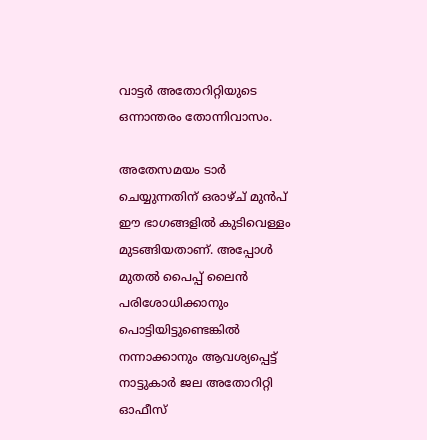വാട്ടർ അതോറിറ്റിയുടെ ഒന്നാന്തരം തോന്നിവാസം.

അതേസമയം ടാർ ചെയ്യുന്നതിന് ഒരാഴ്ച് മുൻപ് ഈ ഭാഗങ്ങളിൽ കുടിവെള്ളം മുടങ്ങിയതാണ്. അപ്പോൾ മുതൽ പൈപ്പ് ലൈൻ പരിശോധിക്കാനും പൊട്ടിയിട്ടുണ്ടെങ്കിൽ നന്നാക്കാനും ആവശ്യപ്പെട്ട് നാട്ടുകാർ ജല അതോറിറ്റി ഓഫീസ്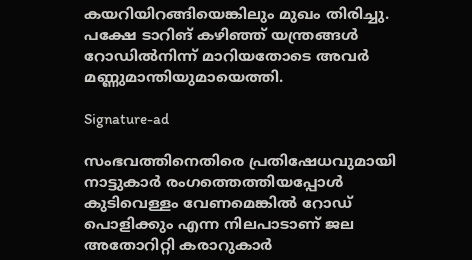കയറിയിറങ്ങിയെങ്കിലും മുഖം തിരിച്ചു. പക്ഷേ ടാറിങ് കഴിഞ്ഞ് യന്ത്രങ്ങൾ റോഡിൽനിന്ന് മാറിയതോടെ അവർ മണ്ണുമാന്തിയുമായെത്തി.

Signature-ad

സംഭവത്തിനെതിരെ പ്രതിഷേധവുമായി നാട്ടുകാർ രംഗത്തെത്തിയപ്പോൾ കുടിവെള്ളം വേണമെങ്കിൽ റോഡ് പൊളിക്കും എന്ന നിലപാടാണ് ജല അതോറിറ്റി കരാറുകാർ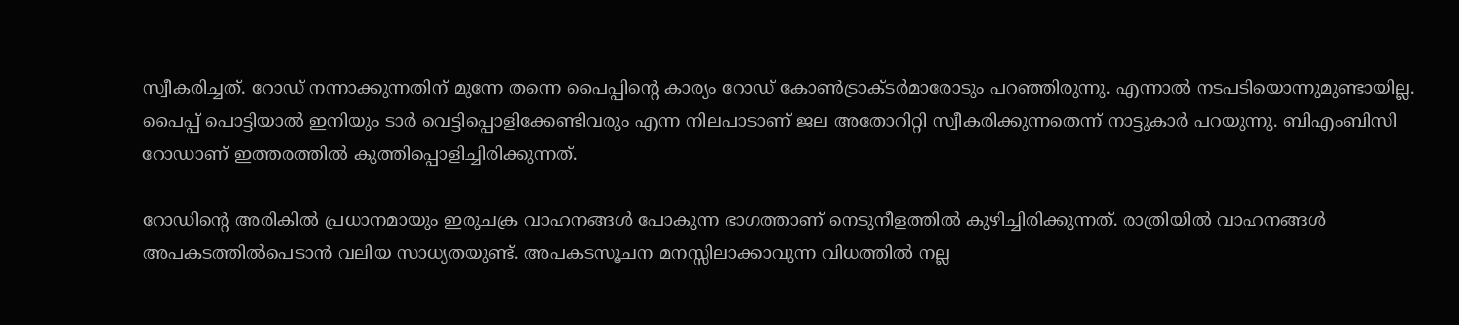സ്വീകരിച്ചത്. റോഡ് നന്നാക്കുന്നതിന് മുന്നേ തന്നെ പൈപ്പിന്റെ കാര്യം റോഡ് കോൺട്രാക്ടർമാരോടും പറഞ്ഞിരുന്നു. എന്നാൽ നടപടിയൊന്നുമുണ്ടായില്ല. പൈപ്പ് പൊട്ടിയാൽ ഇനിയും ടാർ വെട്ടിപ്പൊളിക്കേണ്ടിവരും എന്ന നിലപാടാണ് ജല അതോറിറ്റി സ്വീകരിക്കുന്നതെന്ന് നാട്ടുകാർ പറയുന്നു. ബിഎംബിസി റോഡാണ് ഇത്തരത്തിൽ കുത്തിപ്പൊളിച്ചിരിക്കുന്നത്.

റോഡിന്റെ അരികിൽ പ്രധാനമായും ഇരുചക്ര വാഹനങ്ങൾ പോകുന്ന ഭാഗത്താണ് നെടുനീളത്തിൽ കുഴിച്ചിരിക്കുന്നത്. രാത്രിയിൽ വാഹനങ്ങൾ അപകടത്തിൽപെടാൻ വലിയ സാധ്യതയുണ്ട്. അപകടസൂചന മനസ്സിലാക്കാവുന്ന വിധത്തിൽ നല്ല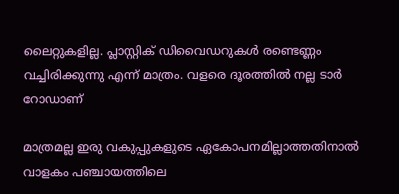ലൈറ്റുകളില്ല. പ്ലാസ്റ്റിക് ഡിവൈഡറുകൾ രണ്ടെണ്ണം വച്ചിരിക്കുന്നു എന്ന് മാത്രം. വളരെ ദൂരത്തിൽ നല്ല ടാർ റോഡാണ്

മാത്രമല്ല ഇരു വകുപ്പുകളുടെ ഏകോപനമില്ലാത്തതിനാൽ വാളകം പഞ്ചായത്തിലെ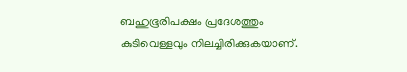ബഹുഭൂരിപക്ഷം പ്രദേശത്തും കുടിവെള്ളവും നിലച്ചിരിക്കുകയാണ്.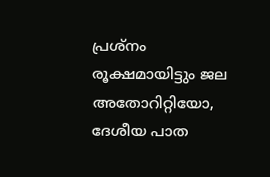പ്രശ്നം രൂക്ഷമായിട്ടും ജല അതോറിറ്റിയോ, ദേശീയ പാത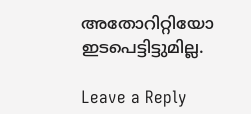അതോറിറ്റിയോ ഇടപെട്ടിട്ടുമില്ല.

Leave a Reply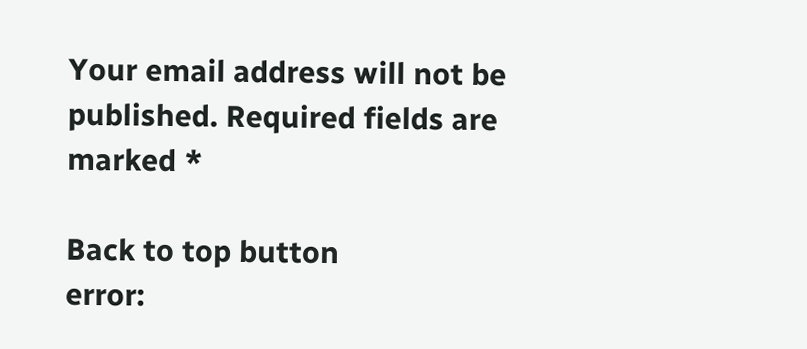Your email address will not be published. Required fields are marked *

Back to top button
error: